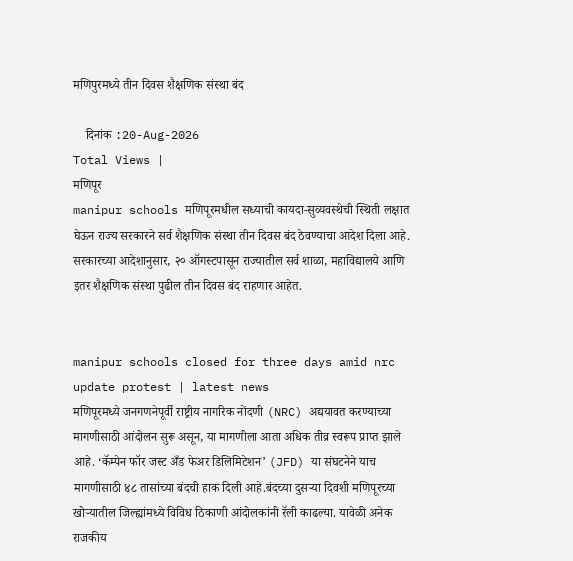मणिपुरमध्ये तीन दिवस शैक्षणिक संस्था बंद

    दिनांक :20-Aug-2026
Total Views |
मणिपूर
manipur schools मणिपूरमधील सध्याची कायदा-सुव्यवस्थेची स्थिती लक्षात घेऊन राज्य सरकारने सर्व शैक्षणिक संस्था तीन दिवस बंद ठेवण्याचा आदेश दिला आहे. सरकारच्या आदेशानुसार, २० ऑगस्टपासून राज्यातील सर्व शाळा, महाविद्यालये आणि इतर शैक्षणिक संस्था पुढील तीन दिवस बंद राहणार आहेत.


manipur schools closed for three days amid nrc update protest | latest news
मणिपूरमध्ये जनगणनेपूर्वी राष्ट्रीय नागरिक नोंदणी (NRC) अद्ययावत करण्याच्या मागणीसाठी आंदोलन सुरू असून, या मागणीला आता अधिक तीव्र स्वरूप प्राप्त झाले आहे. ‘कॅम्पेन फॉर जस्ट अँड फेअर डिलिमिटेशन’ (JFD) या संघटनेने याच मागणीसाठी ४८ तासांच्या बंदची हाक दिली आहे.बंदच्या दुसऱ्या दिवशी मणिपूरच्या खोऱ्यातील जिल्ह्यांमध्ये विविध ठिकाणी आंदोलकांनी रॅली काढल्या. यावेळी अनेक राजकीय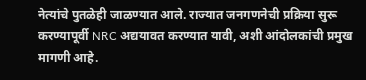नेत्यांचे पुतळेही जाळण्यात आले. राज्यात जनगणनेची प्रक्रिया सुरू करण्यापूर्वी NRC अद्ययावत करण्यात यावी, अशी आंदोलकांची प्रमुख मागणी आहे.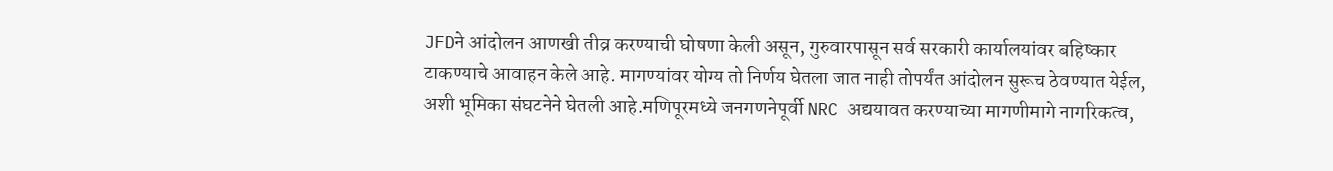JFDने आंदोलन आणखी तीव्र करण्याची घोषणा केली असून, गुरुवारपासून सर्व सरकारी कार्यालयांवर बहिष्कार टाकण्याचे आवाहन केले आहे. मागण्यांवर योग्य तो निर्णय घेतला जात नाही तोपर्यंत आंदोलन सुरूच ठेवण्यात येईल, अशी भूमिका संघटनेने घेतली आहे.मणिपूरमध्ये जनगणनेपूर्वी NRC अद्ययावत करण्याच्या मागणीमागे नागरिकत्व,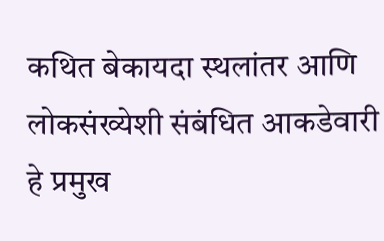कथित बेकायदा स्थलांतर आणि लोकसंख्येशी संबंधित आकडेवारी हे प्रमुख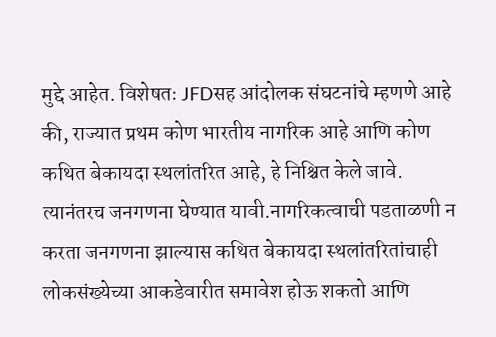मुद्दे आहेत. विशेषतः JFDसह आंदोलक संघटनांचे म्हणणे आहे की, राज्यात प्रथम कोण भारतीय नागरिक आहे आणि कोण कथित बेकायदा स्थलांतरित आहे, हे निश्चित केले जावे. त्यानंतरच जनगणना घेण्यात यावी.नागरिकत्वाची पडताळणी न करता जनगणना झाल्यास कथित बेकायदा स्थलांतरितांचाही लोकसंख्येच्या आकडेवारीत समावेश होऊ शकतो आणि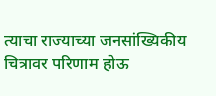त्याचा राज्याच्या जनसांख्यिकीय चित्रावर परिणाम होऊ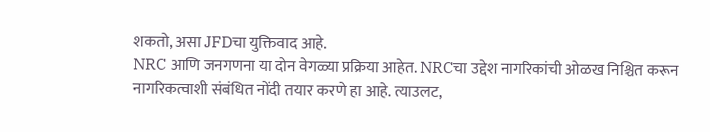शकतो, असा JFDचा युक्तिवाद आहे.
NRC आणि जनगणना या दोन वेगळ्या प्रक्रिया आहेत. NRCचा उद्देश नागरिकांची ओळख निश्चित करून नागरिकत्वाशी संबंधित नोंदी तयार करणे हा आहे. त्याउलट,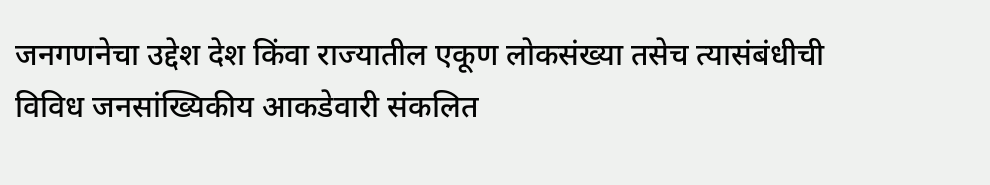जनगणनेचा उद्देश देश किंवा राज्यातील एकूण लोकसंख्या तसेच त्यासंबंधीची विविध जनसांख्यिकीय आकडेवारी संकलित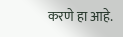करणे हा आहे.